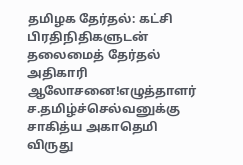தமிழக தேர்தல்: கட்சி பிரதிநிதிகளுடன் தலைமைத் தேர்தல் அதிகாரி ஆலோசனை!எழுத்தாளர் ச.தமிழ்ச்செல்வனுக்கு சாகித்ய அகாதெமி விருது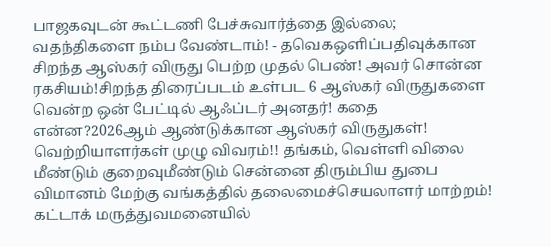பாஜகவுடன் கூட்டணி பேச்சுவார்த்தை இல்லை; வதந்திகளை நம்ப வேண்டாம்! - தவெகஒளிப்பதிவுக்கான சிறந்த ஆஸ்கர் விருது பெற்ற முதல் பெண்! அவர் சொன்ன ரகசியம்!சிறந்த திரைப்படம் உள்பட 6 ஆஸ்கர் விருதுகளை வென்ற ஒன் பேட்டில் ஆஃப்டர் அனதர்! கதை என்ன?2026ஆம் ஆண்டுக்கான ஆஸ்கர் விருதுகள்! வெற்றியாளர்கள் முழு விவரம்!! தங்கம், வெள்ளி விலை மீண்டும் குறைவுமீண்டும் சென்னை திரும்பிய துபை விமானம் மேற்கு வங்கத்தில் தலைமைச்செயலாளர் மாற்றம்! கட்டாக் மருத்துவமனையில்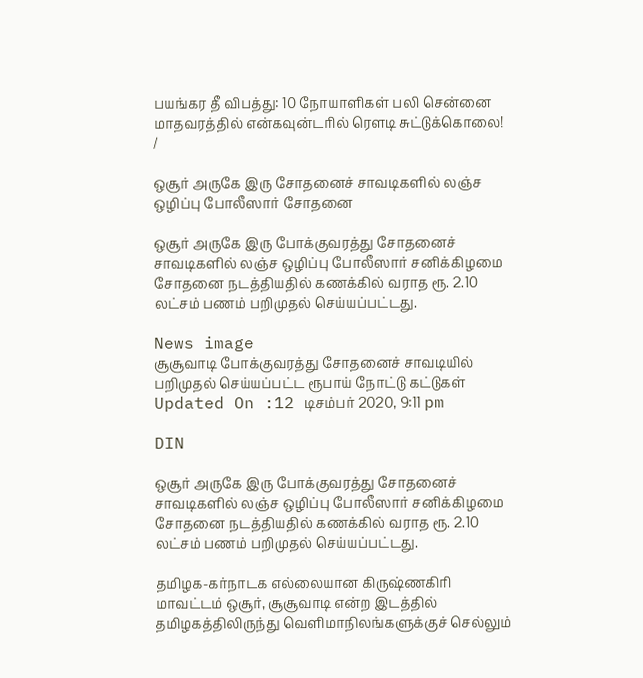பயங்கர தீ விபத்து: 10 நோயாளிகள் பலி சென்னை மாதவரத்தில் என்கவுன்டரில் ரௌடி சுட்டுக்கொலை!
/

ஒசூர் அருகே இரு சோதனைச் சாவடிகளில் லஞ்ச ஒழிப்பு போலீஸார் சோதனை

ஒசூர் அருகே இரு போக்குவரத்து சோதனைச் சாவடிகளில் லஞ்ச ஒழிப்பு போலீஸார் சனிக்கிழமை சோதனை நடத்தியதில் கணக்கில் வராத ரூ. 2.10 லட்சம் பணம் பறிமுதல் செய்யப்பட்டது.

News image
சூசூவாடி போக்குவரத்து சோதனைச் சாவடியில் பறிமுதல் செய்யப்பட்ட ரூபாய் நோட்டு கட்டுகள்
Updated On :12 டிசம்பர் 2020, 9:11 pm

DIN

ஒசூர் அருகே இரு போக்குவரத்து சோதனைச் சாவடிகளில் லஞ்ச ஒழிப்பு போலீஸார் சனிக்கிழமை சோதனை நடத்தியதில் கணக்கில் வராத ரூ. 2.10 லட்சம் பணம் பறிமுதல் செய்யப்பட்டது.

தமிழக-கர்நாடக எல்லையான கிருஷ்ணகிரி மாவட்டம் ஒசூர், சூசூவாடி என்ற இடத்தில் தமிழகத்திலிருந்து வெளிமாநிலங்களுக்குச் செல்லும்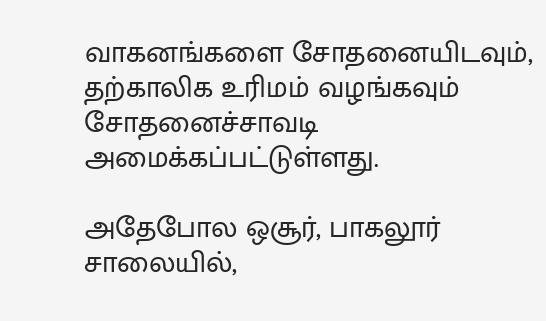வாகனங்களை சோதனையிடவும், தற்காலிக உரிமம் வழங்கவும் சோதனைச்சாவடி அமைக்கப்பட்டுள்ளது.

அதேபோல ஒசூர், பாகலூர் சாலையில்,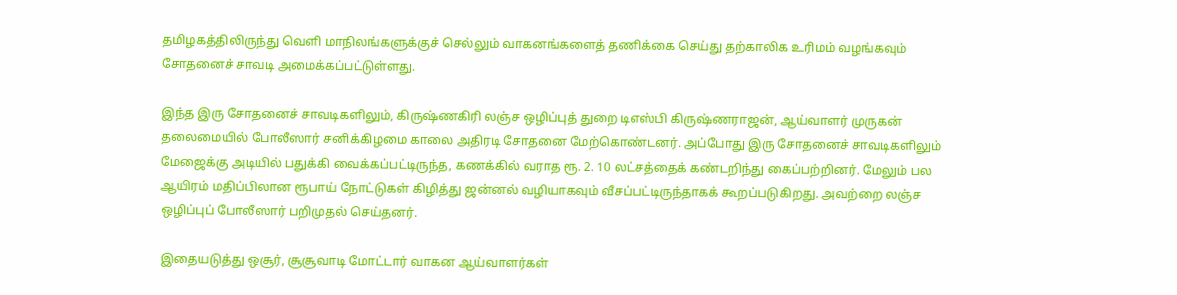தமிழகத்திலிருந்து வெளி மாநிலங்களுக்குச் செல்லும் வாகனங்களைத் தணிக்கை செய்து தற்காலிக உரிமம் வழங்கவும் சோதனைச் சாவடி அமைக்கப்பட்டுள்ளது.

இந்த இரு சோதனைச் சாவடிகளிலும், கிருஷ்ணகிரி லஞ்ச ஒழிப்புத் துறை டிஎஸ்பி கிருஷ்ணராஜன், ஆய்வாளர் முருகன் தலைமையில் போலீஸார் சனிக்கிழமை காலை அதிரடி சோதனை மேற்கொண்டனர். அப்போது இரு சோதனைச் சாவடிகளிலும் மேஜைக்கு அடியில் பதுக்கி வைக்கப்பட்டிருந்த, கணக்கில் வராத ரூ. 2. 10 லட்சத்தைக் கண்டறிந்து கைப்பற்றினர். மேலும் பல ஆயிரம் மதிப்பிலான ரூபாய் நோட்டுகள் கிழித்து ஜன்னல் வழியாகவும் வீசப்பட்டிருந்தாகக் கூறப்படுகிறது. அவற்றை லஞ்ச ஒழிப்புப் போலீஸார் பறிமுதல் செய்தனர்.

இதையடுத்து ஒசூர், சூசூவாடி மோட்டார் வாகன ஆய்வாளர்கள்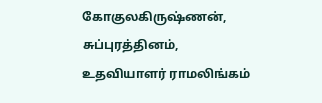கோகுலகிருஷ்ணன், சுப்புரத்தினம், உதவியாளர் ராமலிங்கம்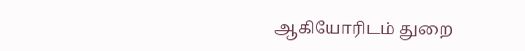ஆகியோரிடம் துறை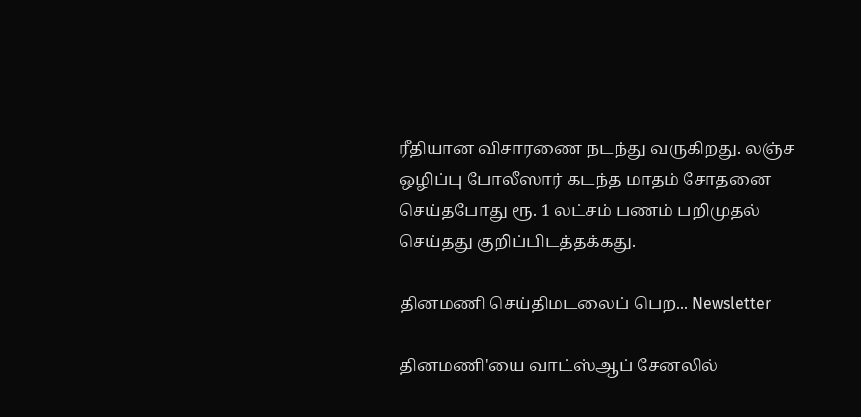ரீதியான விசாரணை நடந்து வருகிறது. லஞ்ச ஒழிப்பு போலீஸார் கடந்த மாதம் சோதனை செய்தபோது ரூ. 1 லட்சம் பணம் பறிமுதல் செய்தது குறிப்பிடத்தக்கது.

தினமணி செய்திமடலைப் பெற... Newsletter

தினமணி'யை வாட்ஸ்ஆப் சேனலில்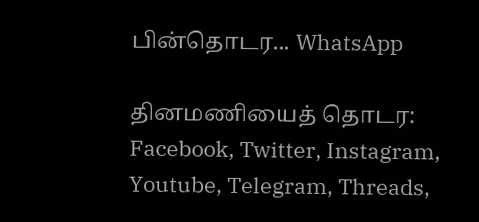பின்தொடர... WhatsApp

தினமணியைத் தொடர: Facebook, Twitter, Instagram, Youtube, Telegram, Threads,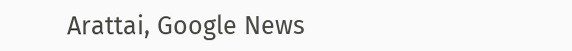Arattai, Google News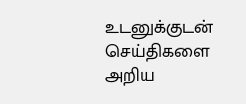உடனுக்குடன் செய்திகளை அறிய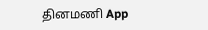தினமணி App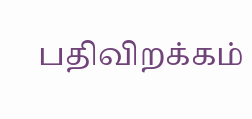பதிவிறக்கம்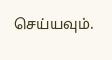செய்யவும்.